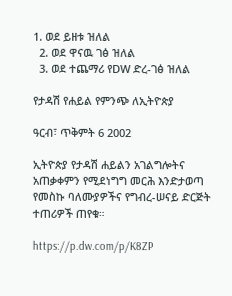1. ወደ ይዘቱ ዝለል
  2. ወደ ዋናዉ ገፅ ዝለል
  3. ወደ ተጨማሪ የDW ድረ-ገፅ ዝለል

የታዳሽ የሐይል የምንጭ ለኢትዮጵያ

ዓርብ፣ ጥቅምት 6 2002

ኢትዮጵያ የታዳሽ ሐይልን አገልግሎትና አጠቃቀምን የሚደነግግ መርሕ እንድታወጣ የመስኩ ባለሙያዎችና የግብረ-ሠናይ ድርጅት ተጠሪዎች ጠየቁ።

https://p.dw.com/p/K8ZP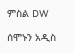ምስል DW

ሰሞኑን አዲስ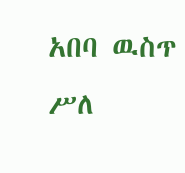አበባ ዉስጥ ሥለ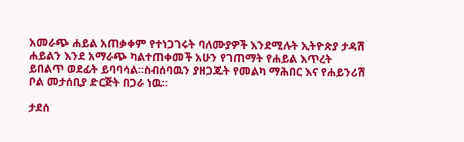አመራጭ ሐይል አጠቃቀም የተነጋገሩት ባለሙያዎች እንደሚሉት ኢትዮጵያ ታዳሽ ሐይልን እንደ አማራጭ ካልተጠቀመች አሁን የገጠማት የሐይል እጥረት ይበልጥ ወደፊት ይባባሳል።ስብሰባዉን ያዘጋጁት የመልካ ማሕበር እና የሐይንሪሽ ቦል መታሰቢያ ድርጅት በጋራ ነዉ።

ታደሰ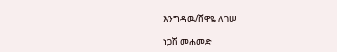እንግዳዉ/ሸዋዬ ለገሠ

ነጋሽ መሐመድ